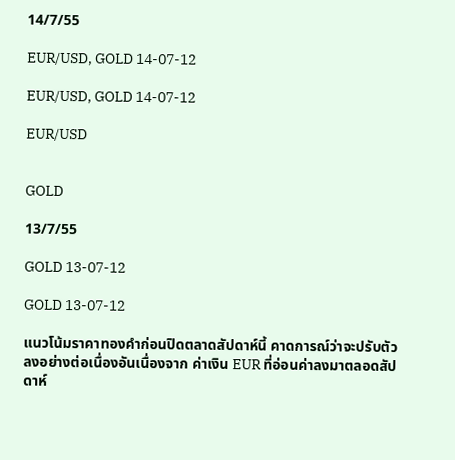14/7/55

EUR/USD, GOLD 14-07-12

EUR/USD, GOLD 14-07-12

EUR/USD


GOLD

13/7/55

GOLD 13-07-12

GOLD 13-07-12

แนวโน้มราคาทองคำก่อนปิดตลาดสัปดาห์นี้ คาดการณ์ว่าจะปรับตัวลงอย่างต่อเนื่องอันเนื่องจาก ค่าเงิน EUR ที่อ่อนค่าลงมาตลอดสัปดาห์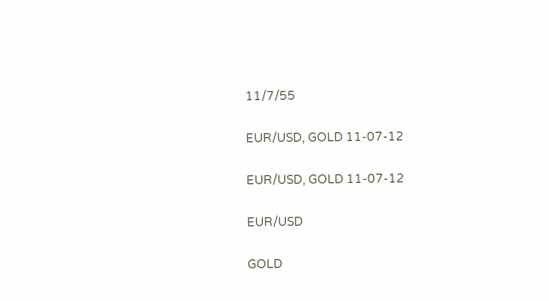11/7/55

EUR/USD, GOLD 11-07-12

EUR/USD, GOLD 11-07-12

EUR/USD

GOLD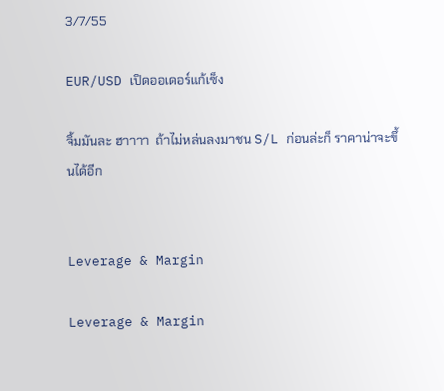3/7/55

EUR/USD เปิดออเดอร์แก้เซ็ง

จิ้มมันละ ฮาาาา  ถ้าไม่หล่นลงมาชน S/L ก่อนล่ะก็ ราคาน่าจะขึ้นได้อีก


Leverage & Margin

Leverage & Margin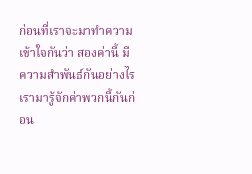ก่อนที่เราจะมาทำความเข้าใจกันว่า สองค่านี้ มีความสำพันธ์กันอย่างไร เรามารู้จักค่าพวกนี้กันก่อน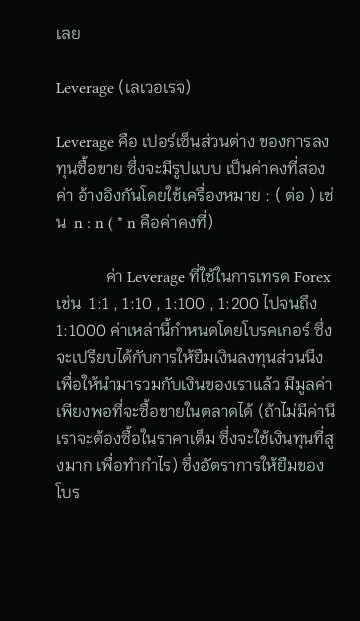เลย

Leverage (เลเวอเรจ)

Leverage คือ เปอร์เซ็นส่วนต่าง ของการลงทุนซื้อขาย ซึ่งจะมีรูปแบบ เป็นค่าคงที่สองค่า อ้างอิงกันโดยใช้เครื่องหมาย : ( ต่อ ) เช่น  n : n ( * n คือค่าคงที่)

            ค่า Leverage ที่ใช้ในการเทรด Forex เช่น  1:1 , 1:10 , 1:100 , 1:200 ไปจนถึง 1:1000 ค่าเหล่านี้กำหนดโดยโบรคเกอร์ ซึ่งจะเปรียบได้กับการให้ยืมเงินลงทุนส่วนนึง เพื่อให้นำมารวมกับเงินของเราแล้ว มีมูลค่าเพียงพอที่จะซื้อขายในตลาดได้ (ถ้าไม่มีค่านี เราจะต้องซื้อในราคาเต็ม ซึ่งจะใช้เงินทุนที่สูงมาก เพื่อทำกำไร) ซึ่งอัตราการให้ยืมของโบร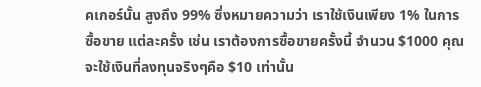คเกอร์นั้น สูงถึง 99% ซึ่งหมายความว่า เราใช้เงินเพียง 1% ในการซื้อขาย แต่ละครั้ง เช่น เราต้องการซื้อขายครั้งนี้ จำนวน $1000 คุณจะใช้เงินที่ลงทุนจริงๆคือ $10 เท่านั้น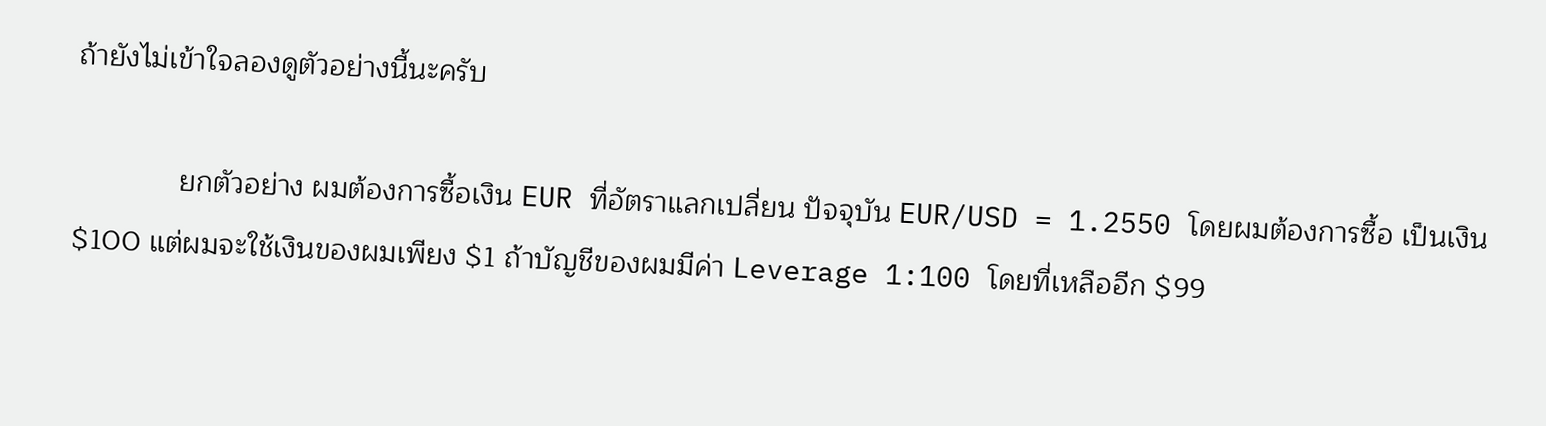ถ้ายังไม่เข้าใจลองดูตัวอย่างนี้นะครับ

             ยกตัวอย่าง ผมต้องการซื้อเงิน EUR ที่อัตราแลกเปลี่ยน ปัจจุบัน EUR/USD = 1.2550 โดยผมต้องการซื้อ เป็นเงิน $100 แต่ผมจะใช้เงินของผมเพียง $1 ถ้าบัญชีของผมมีค่า Leverage 1:100 โดยที่เหลืออีก $99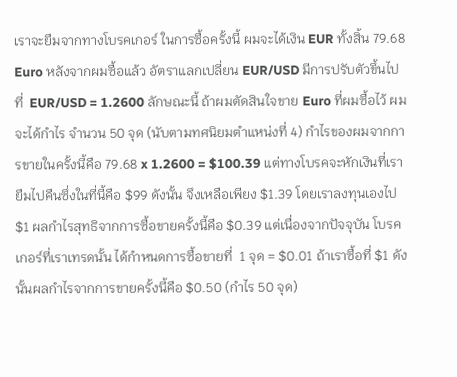เราจะยืมจากทางโบรคเกอร์ ในการซื้อครั้งนี้ ผมจะได้เงิน EUR ทั้งสิ้น 79.68 Euro หลังจากผมซื้อแล้ว อัตราแลกเปลี่ยน EUR/USD มีการปรับตัวขึ้นไปที่  EUR/USD = 1.2600 ลักษณะนี้ ถ้าผมตัดสินใจขาย Euro ที่ผมซื้อไว้ ผมจะได้กำไร จำนวน 50 จุด (นับตามทศนิยมตำแหน่งที่ 4) กำไรของผมจากการขายในครั้งนี้คือ 79.68 x 1.2600 = $100.39 แต่ทางโบรคจะหักเงินที่เรายืมไปคืนซึ่งในที่นี้คือ $99 ดังนั้น จึงเหลือเพียง $1.39 โดยเราลงทุนเองไป $1 ผลกำไรสุทธิจากการซื้อขายครั้งนี้คือ $0.39 แต่เนื่องจากปัจจุบัน โบรคเกอร์ที่เราเทรดนั้น ได้กำหนดการซื้อขายที่  1 จุด = $0.01 ถ้าเราซื้อที่ $1 ดังนั้นผลกำไรจากการขายครั้งนี้คือ $0.50 (กำไร 50 จุด)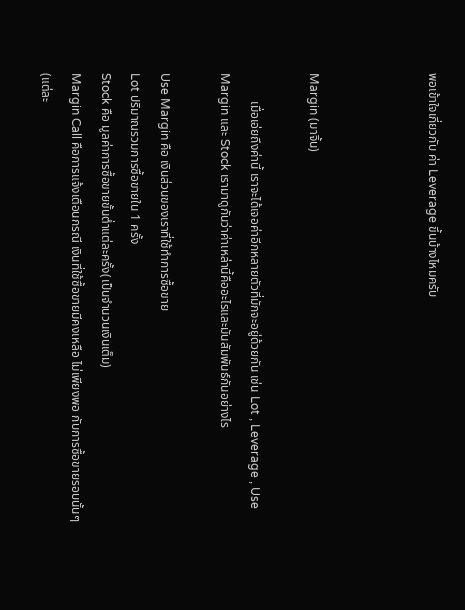พอเข้าใจเกี่ยวกับ ค่า Leverage ขึ้นบ้างไหมครับ



Margin (มาจิ้น)

         เมื่อเอ่ยถึงค่านี้ เราจะได้เจอค่าอีกหลายตัวที่มักจะอยู่ด้วยกัน เช่น Lot , Leverage , Use Margin และ Stock เรามาดูกันว่าค่าเหล่านี้คืออะไรและมันสัมพันธ์กันอย่างไร

Use Margin คือ เงินส่วนของเราที่ใช้ทำการซื้อขาย
Lot ปริมาณรวมการซื้อขายใน 1 ครั้ง
Stock คือ มูลค่าการซื้อขายขั้นต่ำแต่ละครั้ง(เป็นจำนวนเงินเต็ม)
Margin Call คือการแจ้งเตือนกรณี เงินที่ใช้ซื้อขายมีคงเหลือ ไม่เพียงพอ กับการซื้อขายรอบนั้นๆ (แต่ละ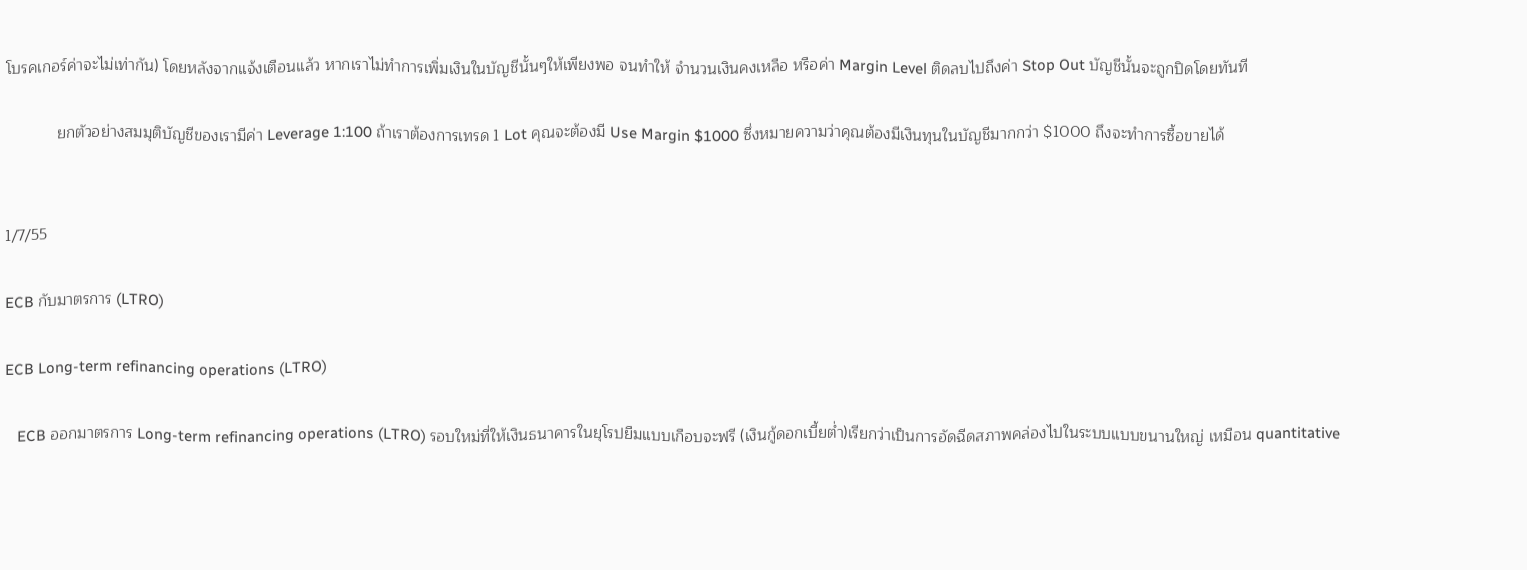โบรคเกอร์ค่าจะไม่เท่ากัน) โดยหลังจากแจ้งเตือนแล้ว หากเราไม่ทำการเพิ่มเงินในบัญชีนั้นๆให้เพียงพอ จนทำให้ จำนวนเงินคงเหลือ หรือค่า Margin Level ติดลบไปถึงค่า Stop Out บัญชีนั้นจะถูกปิดโดยทันที

            ยกตัวอย่างสมมุติบัญชีของเรามีค่า Leverage 1:100 ถ้าเราต้องการเทรด 1 Lot คุณจะต้องมี Use Margin $1000 ซึ่งหมายความว่าคุณต้องมีเงินทุนในบัญชีมากกว่า $1000 ถึงจะทำการซื้อขายได้


1/7/55

ECB กับมาตรการ (LTRO)

ECB Long-term refinancing operations (LTRO)

   ECB ออกมาตรการ Long-term refinancing operations (LTRO) รอบใหม่ที่ให้เงินธนาคารในยุโรปยืมแบบเกือบจะฟรี (เงินกู้ดอกเบี้ยต่ำ)เรียกว่าเป็นการอัดฉีดสภาพคล่องไปในระบบแบบขนานใหญ่ เหมือน quantitative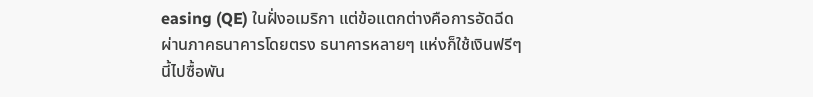easing (QE) ในฝั่งอเมริกา แต่ข้อแตกต่างคือการอัดฉีดผ่านภาคธนาคารโดยตรง ธนาคารหลายๆ แห่งก็ใช้เงินฟรีๆ นี้ไปซื้อพัน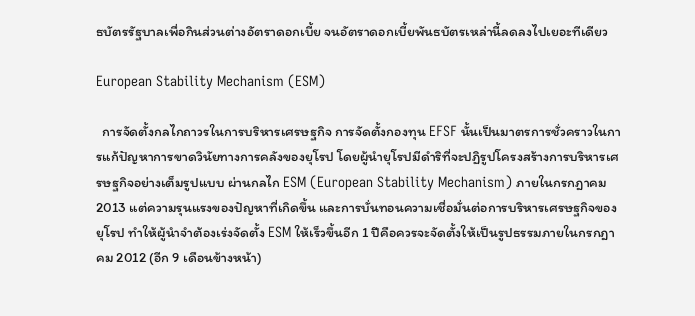ธบัตรรัฐบาลเพื่อกินส่วนต่างอัตราดอกเบี้ย จนอัตราดอกเบี้ยพันธบัตรเหล่านี้ลดลงไปเยอะทีเดียว

European Stability Mechanism (ESM)

  การจัดตั้งกลไกถาวรในการบริหารเศรษฐกิจ การจัดตั้งกองทุน EFSF นั้นเป็นมาตรการชั่วคราวในการแก้ปัญหาการขาดวินัยทางการคลังของยุโรป โดยผู้นำยุโรปมีดำริที่จะปฏิรูปโครงสร้างการบริหารเศรษฐกิจอย่างเต็มรูปแบบ ผ่านกลไก ESM (European Stability Mechanism) ภายในกรกฎาคม 2013 แต่ความรุนแรงของปัญหาที่เกิดขึ้น และการบั่นทอนความเชื่อมั่นต่อการบริหารเศรษฐกิจของยุโรป ทำให้ผู้นำจำต้องเร่งจัดตั้ง ESM ให้เร็วขึ้นอีก 1 ปีคือควรจะจัดตั้งให้เป็นรูปธรรมภายในกรกฎาคม 2012 (อีก 9 เดือนข้างหน้า)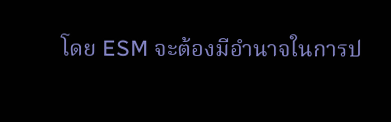โดย ESM จะต้องมีอำนาจในการป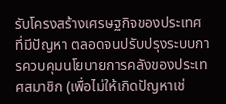รับโครงสร้างเศรษฐกิจของประเทศที่มีปัญหา ตลอดจนปรับปรุงระบบการควบคุมนโยบายการคลังของประเทศสมาชิก (เพื่อไม่ให้เกิดปัญหาเช่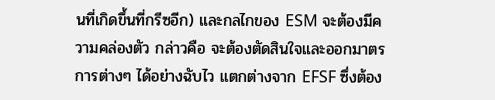นที่เกิดขึ้นที่กรีซอีก) และกลไกของ ESM จะต้องมีความคล่องตัว กล่าวคือ จะต้องตัดสินใจและออกมาตรการต่างๆ ได้อย่างฉับไว แตกต่างจาก EFSF ซึ่งต้อง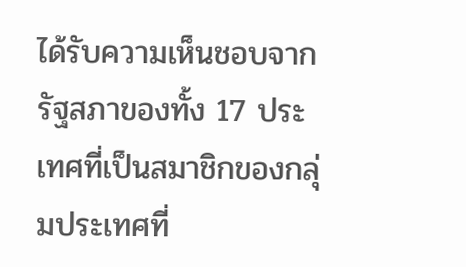ได้รับความเห็นชอบจากรัฐสภาของทั้ง 17 ประเทศที่เป็นสมาชิกของกลุ่มประเทศที่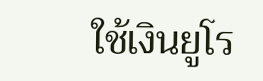ใช้เงินยูโร